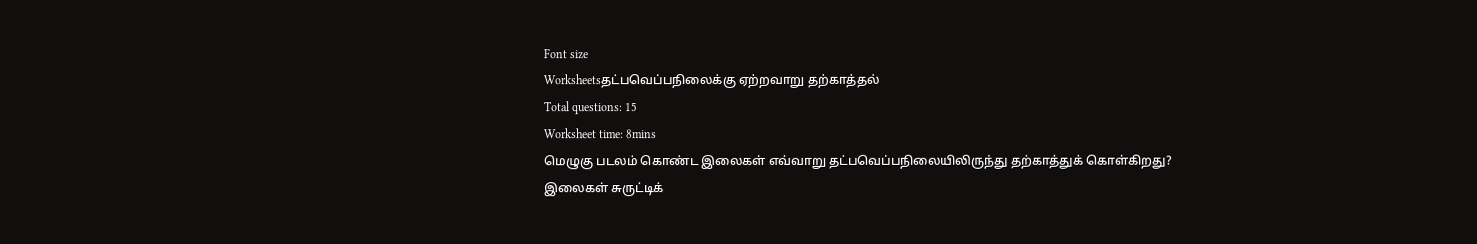Font size
Worksheetsதட்பவெப்பநிலைக்கு ஏற்றவாறு தற்காத்தல்
Total questions: 15
Worksheet time: 8mins
மெழுகு படலம் கொண்ட இலைகள் எவ்வாறு தட்பவெப்பநிலையிலிருந்து தற்காத்துக் கொள்கிறது?
இலைகள் சுருட்டிக்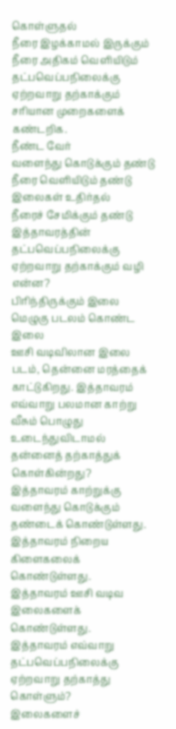கொள்ளுதல்
நீரை இழக்காமல் இருக்கும்
நீரை அதிகம் வெளியிடும்
தட்பவெப்பநிலைக்கு ஏற்றவாறு தற்காக்கும் சரியான முறைகளைக் கண்டறிக.
நீண்ட வேர்
வளைந்து கொடுக்கும் தண்டு
நீரை வெளியிடும் தண்டு
இலைகள் உதிர்தல்
நீரைச் சேமிக்கும் தண்டு
இத்தாவரத்தின் தட்பவெப்பநிலைக்கு ஏற்றவாறு தற்காக்கும் வழி என்ன?
பிரிந்திருக்கும் இலை
மெழுகு படலம் கொண்ட இலை
ஊசி வடிவிலான இலை
படம், தென்னை மரத்தைக் காட்டுகிறது. இத்தாவரம் எவ்வாறு பலமான காற்று வீசும் பொழுது உடைந்துவிடாமல் தன்னைத் தற்காத்துக் கொள்கின்றது?
இத்தாவரம் காற்றுக்கு வளைந்து கொடுக்கும் தண்டைக் கொண்டுள்ளது.
இத்தாவரம் நிறைய கிளைகலைக் கொண்டுள்ளது.
இத்தாவரம் ஊசி வடிவ இலைகளைக் கொண்டுள்ளது.
இத்தாவரம் எவ்வாறு தட்பவெப்பநிலைக்கு ஏற்றவாறு தற்காத்து கொள்ளும்?
இலைகளைச்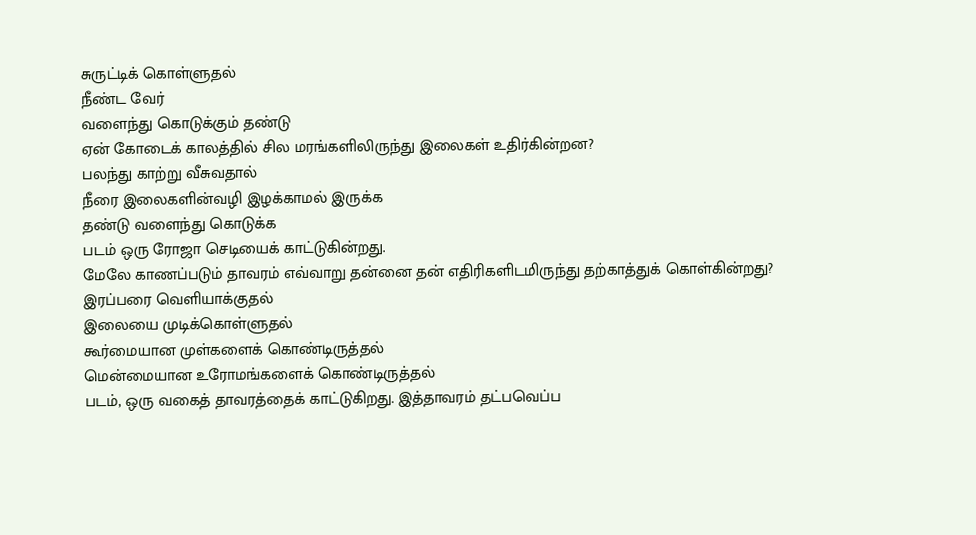சுருட்டிக் கொள்ளுதல்
நீண்ட வேர்
வளைந்து கொடுக்கும் தண்டு
ஏன் கோடைக் காலத்தில் சில மரங்களிலிருந்து இலைகள் உதிர்கின்றன?
பலந்து காற்று வீசுவதால்
நீரை இலைகளின்வழி இழக்காமல் இருக்க
தண்டு வளைந்து கொடுக்க
படம் ஒரு ரோஜா செடியைக் காட்டுகின்றது.
மேலே காணப்படும் தாவரம் எவ்வாறு தன்னை தன் எதிரிகளிடமிருந்து தற்காத்துக் கொள்கின்றது?
இரப்பரை வெளியாக்குதல்
இலையை முடிக்கொள்ளுதல்
கூர்மையான முள்களைக் கொண்டிருத்தல்
மென்மையான உரோமங்களைக் கொண்டிருத்தல்
படம், ஒரு வகைத் தாவரத்தைக் காட்டுகிறது. இத்தாவரம் தட்பவெப்ப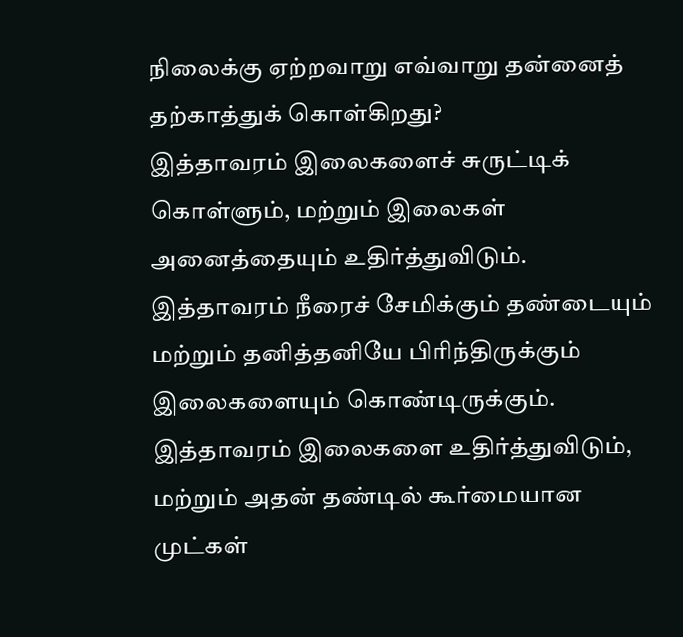நிலைக்கு ஏற்றவாறு எவ்வாறு தன்னைத் தற்காத்துக் கொள்கிறது?
இத்தாவரம் இலைகளைச் சுருட்டிக் கொள்ளும், மற்றும் இலைகள் அனைத்தையும் உதிர்த்துவிடும்.
இத்தாவரம் நீரைச் சேமிக்கும் தண்டையும் மற்றும் தனித்தனியே பிரிந்திருக்கும் இலைகளையும் கொண்டிருக்கும்.
இத்தாவரம் இலைகளை உதிர்த்துவிடும், மற்றும் அதன் தண்டில் கூர்மையான முட்கள்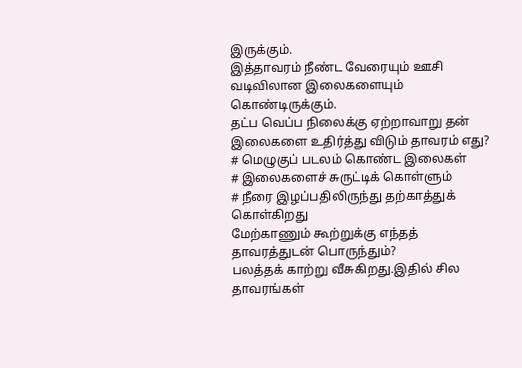இருக்கும்.
இத்தாவரம் நீண்ட வேரையும் ஊசி வடிவிலான இலைகளையும் கொண்டிருக்கும்.
தட்ப வெப்ப நிலைக்கு ஏற்றாவாறு தன் இலைகளை உதிர்த்து விடும் தாவரம் எது?
# மெழுகுப் படலம் கொண்ட இலைகள்
# இலைகளைச் சுருட்டிக் கொள்ளும்
# நீரை இழப்பதிலிருந்து தற்காத்துக்
கொள்கிறது
மேற்காணும் கூற்றுக்கு எந்தத் தாவரத்துடன் பொருந்தும்?
பலத்தக் காற்று வீசுகிறது.இதில் சில தாவரங்கள்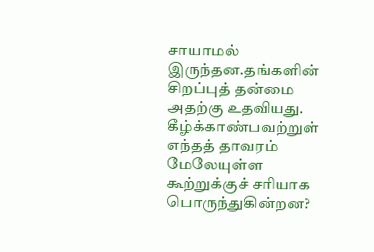சாயாமல் இருந்தன.தங்களின் சிறப்புத் தன்மை அதற்கு உதவியது.
கீழ்க்காண்பவற்றுள் எந்தத் தாவரம் மேலேயுள்ள கூற்றுக்குச் சரியாக பொருந்துகின்றன?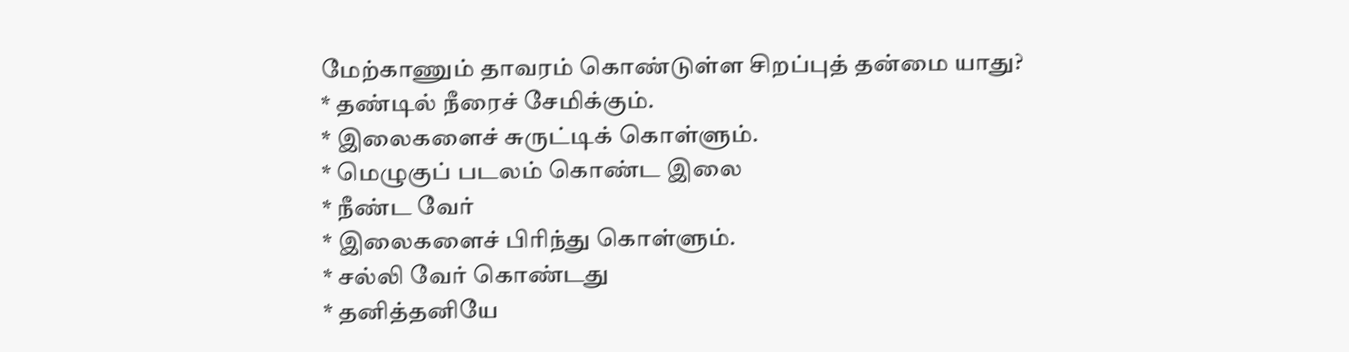மேற்காணும் தாவரம் கொண்டுள்ள சிறப்புத் தன்மை யாது?
* தண்டில் நீரைச் சேமிக்கும்.
* இலைகளைச் சுருட்டிக் கொள்ளும்.
* மெழுகுப் படலம் கொண்ட இலை
* நீண்ட வேர்
* இலைகளைச் பிரிந்து கொள்ளும்.
* சல்லி வேர் கொண்டது
* தனித்தனியே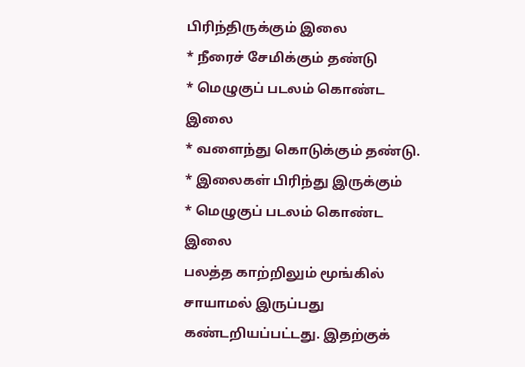பிரிந்திருக்கும் இலை
* நீரைச் சேமிக்கும் தண்டு
* மெழுகுப் படலம் கொண்ட இலை
* வளைந்து கொடுக்கும் தண்டு.
* இலைகள் பிரிந்து இருக்கும்
* மெழுகுப் படலம் கொண்ட இலை
பலத்த காற்றிலும் மூங்கில் சாயாமல் இருப்பது கண்டறியப்பட்டது. இதற்குக்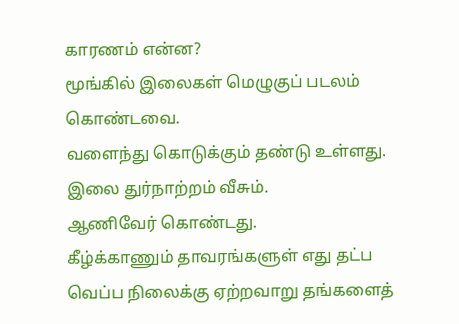காரணம் என்ன?
மூங்கில் இலைகள் மெழுகுப் படலம் கொண்டவை.
வளைந்து கொடுக்கும் தண்டு உள்ளது.
இலை துர்நாற்றம் வீசும்.
ஆணிவேர் கொண்டது.
கீழ்க்காணும் தாவரங்களுள் எது தட்ப வெப்ப நிலைக்கு ஏற்றவாறு தங்களைத்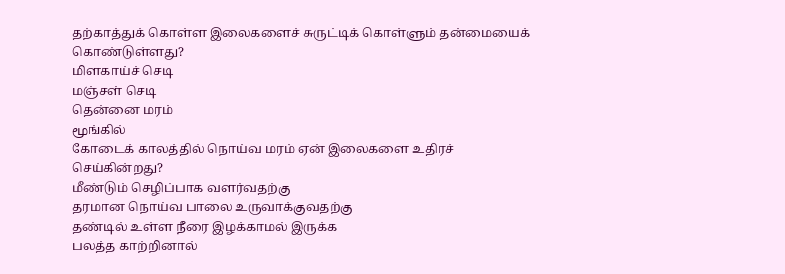தற்காத்துக் கொள்ள இலைகளைச் சுருட்டிக் கொள்ளும் தன்மையைக் கொண்டுள்ளது?
மிளகாய்ச் செடி
மஞ்சள் செடி
தென்னை மரம்
மூங்கில்
கோடைக் காலத்தில் நொய்வ மரம் ஏன் இலைகளை உதிரச் செய்கின்றது?
மீண்டும் செழிப்பாக வளர்வதற்கு
தரமான நொய்வ பாலை உருவாக்குவதற்கு
தண்டில் உள்ள நீரை இழக்காமல் இருக்க
பலத்த காற்றினால்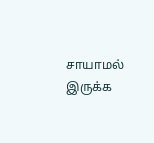சாயாமல் இருக்க